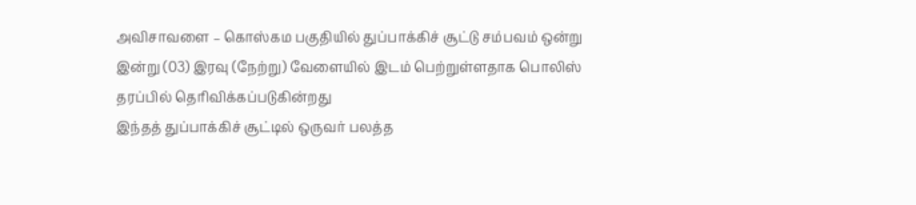அவிசாவளை – கொஸ்கம பகுதியில் துப்பாக்கிச் சூட்டு சம்பவம் ஒன்று இன்று (03) இரவு (நேற்று) வேளையில் இடம் பெற்றுள்ளதாக பொலிஸ் தரப்பில் தெரிவிக்கப்படுகின்றது
இந்தத் துப்பாக்கிச் சூட்டில் ஒருவர் பலத்த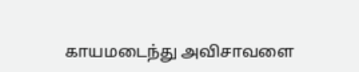காயமடைந்து அவிசாவளை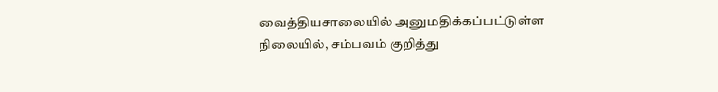வைத்தியசாலையில் அனுமதிக்கப்பட்டுள்ள நிலையில், சம்பவம் குறித்து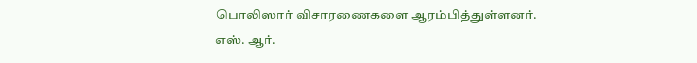பொலிஸார் விசாரணைகளை ஆரம்பித்துள்ளனர்.
எஸ். ஆர்.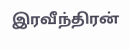இரவீந்திரன்